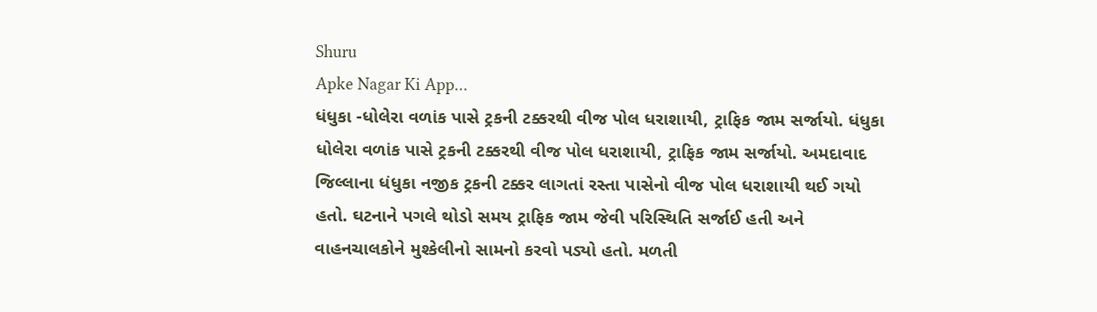Shuru
Apke Nagar Ki App…
ધંધુકા -ધોલેરા વળાંક પાસે ટ્રકની ટક્કરથી વીજ પોલ ધરાશાયી, ટ્રાફિક જામ સર્જાયો. ધંધુકા ધોલેરા વળાંક પાસે ટ્રકની ટક્કરથી વીજ પોલ ધરાશાયી, ટ્રાફિક જામ સર્જાયો. અમદાવાદ જિલ્લાના ધંધુકા નજીક ટ્રકની ટક્કર લાગતાં રસ્તા પાસેનો વીજ પોલ ધરાશાયી થઈ ગયો હતો. ઘટનાને પગલે થોડો સમય ટ્રાફિક જામ જેવી પરિસ્થિતિ સર્જાઈ હતી અને વાહનચાલકોને મુશ્કેલીનો સામનો કરવો પડ્યો હતો. મળતી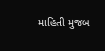માહિતી મુજબ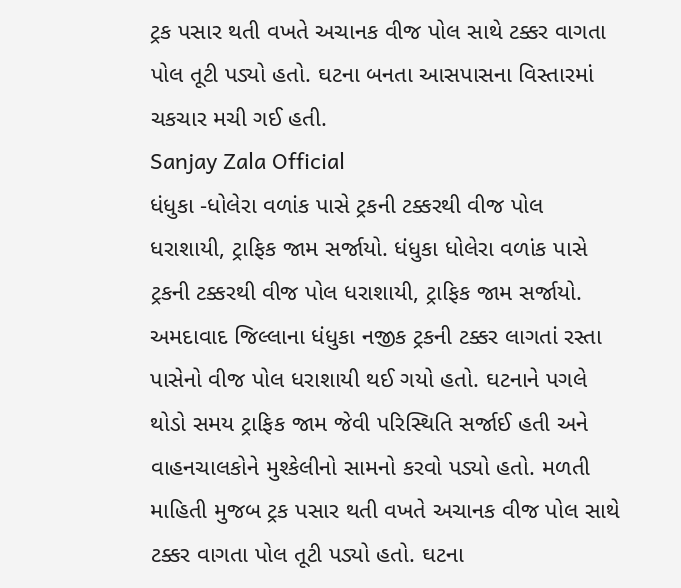ટ્રક પસાર થતી વખતે અચાનક વીજ પોલ સાથે ટક્કર વાગતા પોલ તૂટી પડ્યો હતો. ઘટના બનતા આસપાસના વિસ્તારમાં ચકચાર મચી ગઈ હતી.
Sanjay Zala Official
ધંધુકા -ધોલેરા વળાંક પાસે ટ્રકની ટક્કરથી વીજ પોલ ધરાશાયી, ટ્રાફિક જામ સર્જાયો. ધંધુકા ધોલેરા વળાંક પાસે ટ્રકની ટક્કરથી વીજ પોલ ધરાશાયી, ટ્રાફિક જામ સર્જાયો. અમદાવાદ જિલ્લાના ધંધુકા નજીક ટ્રકની ટક્કર લાગતાં રસ્તા પાસેનો વીજ પોલ ધરાશાયી થઈ ગયો હતો. ઘટનાને પગલે થોડો સમય ટ્રાફિક જામ જેવી પરિસ્થિતિ સર્જાઈ હતી અને વાહનચાલકોને મુશ્કેલીનો સામનો કરવો પડ્યો હતો. મળતી માહિતી મુજબ ટ્રક પસાર થતી વખતે અચાનક વીજ પોલ સાથે ટક્કર વાગતા પોલ તૂટી પડ્યો હતો. ઘટના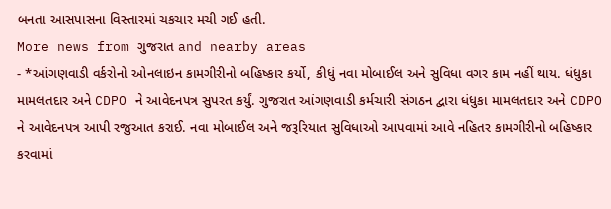બનતા આસપાસના વિસ્તારમાં ચકચાર મચી ગઈ હતી.
More news from ગુજરાત and nearby areas
- *આંગણવાડી વર્કરોનો ઓનલાઇન કામગીરીનો બહિષ્કાર કર્યો, કીધું નવા મોબાઈલ અને સુવિધા વગર કામ નહીં થાય. ધંધુકા મામલતદાર અને CDPO ને આવેદનપત્ર સુપરત કર્યું. ગુજરાત આંગણવાડી કર્મચારી સંગઠન દ્વારા ધંધુકા મામલતદાર અને CDPO ને આવેદનપત્ર આપી રજુઆત કરાઈ. નવા મોબાઈલ અને જરૂરિયાત સુવિધાઓ આપવામાં આવે નહિતર કામગીરીનો બહિષ્કાર કરવામાં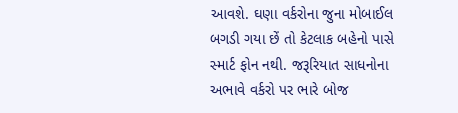આવશે. ઘણા વર્કરોના જુના મોબાઈલ બગડી ગયા છેં તો કેટલાક બહેનો પાસે સ્માર્ટ ફોન નથી. જરૂરિયાત સાધનોના અભાવે વર્કરો પર ભારે બોજ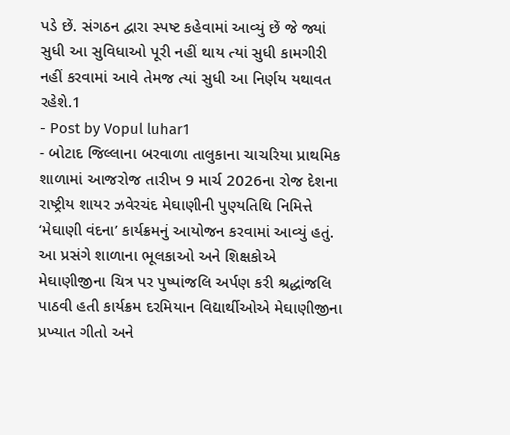પડે છેં. સંગઠન દ્વારા સ્પષ્ટ કહેવામાં આવ્યું છેં જે જ્યાં સુધી આ સુવિધાઓ પૂરી નહીં થાય ત્યાં સુધી કામગીરી નહીં કરવામાં આવે તેમજ ત્યાં સુધી આ નિર્ણય યથાવત રહેશે.1
- Post by Vopul luhar1
- બોટાદ જિલ્લાના બરવાળા તાલુકાના ચાચરિયા પ્રાથમિક શાળામાં આજરોજ તારીખ 9 માર્ચ 2026ના રોજ દેશના રાષ્ટ્રીય શાયર ઝવેરચંદ મેઘાણીની પુણ્યતિથિ નિમિત્તે ‘મેઘાણી વંદના’ કાર્યક્રમનું આયોજન કરવામાં આવ્યું હતું. આ પ્રસંગે શાળાના ભૂલકાઓ અને શિક્ષકોએ મેઘાણીજીના ચિત્ર પર પુષ્પાંજલિ અર્પણ કરી શ્રદ્ધાંજલિ પાઠવી હતી કાર્યક્રમ દરમિયાન વિદ્યાર્થીઓએ મેઘાણીજીના પ્રખ્યાત ગીતો અને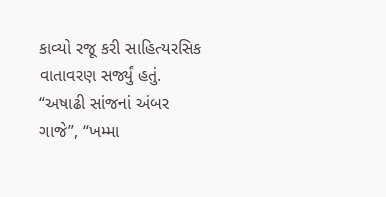કાવ્યો રજૂ કરી સાહિત્યરસિક વાતાવરણ સર્જ્યું હતું. “અષાઢી સાંજનાં અંબર ગાજે”, “ખમ્મા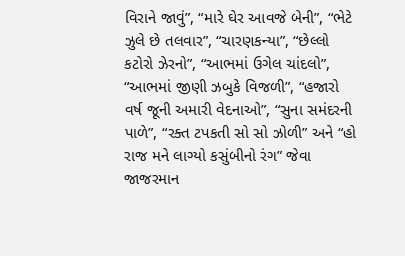વિરાને જાવું”, “મારે ઘેર આવજે બેની”, “ભેટે ઝુલે છે તલવાર”, “ચારણકન્યા”, “છેલ્લો કટોરો ઝેરનો”, “આભમાં ઉગેલ ચાંદલો”, “આભમાં જીણી ઝબુકે વિજળી”, “હજારો વર્ષ જૂની અમારી વેદનાઓ”, “સુના સમંદરની પાળે”, “રક્ત ટપકતી સો સો ઝોળી” અને “હો રાજ મને લાગ્યો કસુંબીનો રંગ” જેવા જાજરમાન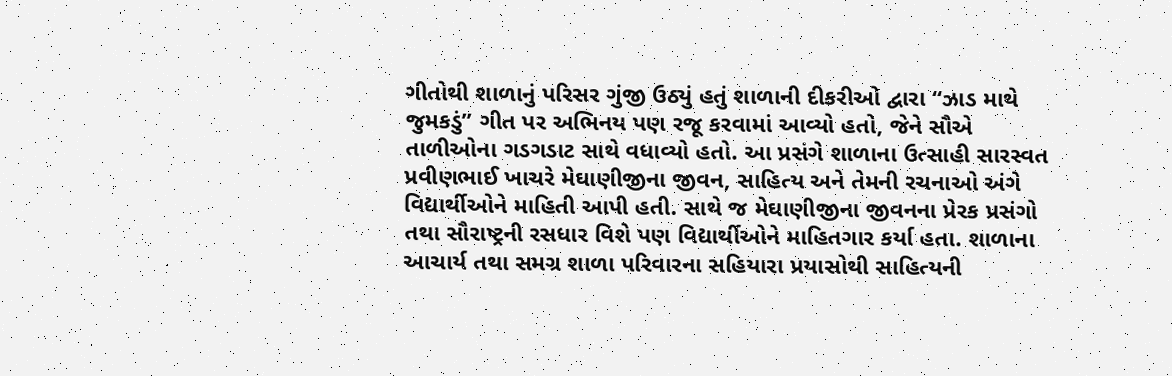ગીતોથી શાળાનું પરિસર ગુંજી ઉઠ્યું હતું શાળાની દીકરીઓ દ્વારા “ઝાડ માથે જુમકડું” ગીત પર અભિનય પણ રજૂ કરવામાં આવ્યો હતો, જેને સૌએ તાળીઓના ગડગડાટ સાથે વધાવ્યો હતો. આ પ્રસંગે શાળાના ઉત્સાહી સારસ્વત પ્રવીણભાઈ ખાચરે મેઘાણીજીના જીવન, સાહિત્ય અને તેમની રચનાઓ અંગે વિદ્યાર્થીઓને માહિતી આપી હતી. સાથે જ મેઘાણીજીના જીવનના પ્રેરક પ્રસંગો તથા સૌરાષ્ટ્રની રસધાર વિશે પણ વિદ્યાર્થીઓને માહિતગાર કર્યા હતા. શાળાના આચાર્ય તથા સમગ્ર શાળા પરિવારના સહિયારા પ્રયાસોથી સાહિત્યની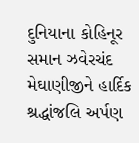દુનિયાના કોહિનૂર સમાન ઝવેરચંદ મેઘાણીજીને હાર્દિક શ્રદ્ધાંજલિ અર્પણ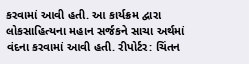કરવામાં આવી હતી. આ કાર્યક્રમ દ્વારા લોકસાહિત્યના મહાન સર્જકને સાચા અર્થમાં વંદના કરવામાં આવી હતી. રીપોર્ટર: ચિંતન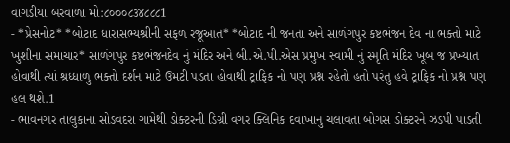વાગડીયા બરવાળા મો:૮૦૦૦૮૩૪૮૮૮1
- *પ્રેસનોટ* *બોટાદ ધારાસભ્યશ્રીની સફળ રજૂઆત* *બોટાદ ની જનતા અને સાળંગપુર કષ્ટભંજન દેવ ના ભક્તો માટે ખુશીના સમાચાર* સાળંગપુર કષ્ટભંજનદેવ નું મંદિર અને બી.એ.પી.એસ પ્રમુખ સ્વામી નું સ્મૃતિ મંદિર ખૂબ જ પ્રખ્યાત હોવાથી ત્યાં શ્રધ્ધાળુ ભક્તો દર્શન માટે ઉમટી પડતા હોવાથી ટ્રાફિક નો પણ પ્રશ્ન રહેતો હતો પરંતુ હવે ટ્રાફિક નો પ્રશ્ન પણ હલ થશે.1
- ભાવનગર તાલુકાના સોડવદરા ગામેથી ડોક્ટરની ડિગ્રી વગર ક્લિનિક દવાખાનુ ચલાવતા બોગસ ડોક્ટરને ઝડપી પાડતી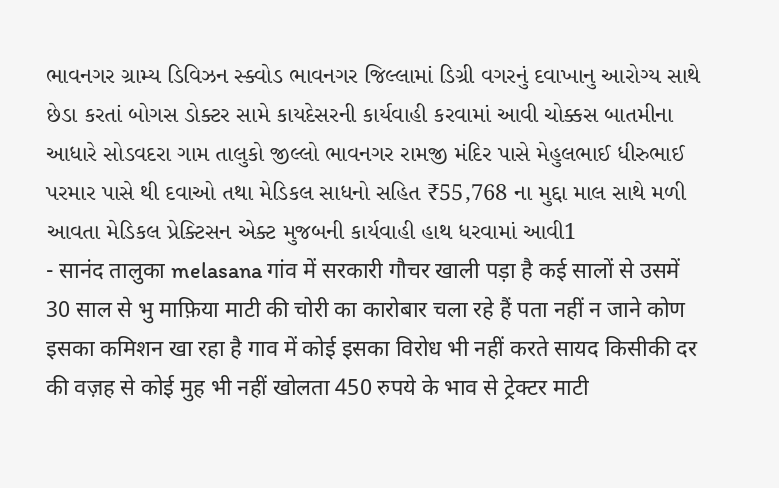ભાવનગર ગ્રામ્ય ડિવિઝન સ્ક્વોડ ભાવનગર જિલ્લામાં ડિગ્રી વગરનું દવાખાનુ આરોગ્ય સાથે છેડા કરતાં બોગસ ડોક્ટર સામે કાયદેસરની કાર્યવાહી કરવામાં આવી ચોક્કસ બાતમીના આધારે સોડવદરા ગામ તાલુકો જીલ્લો ભાવનગર રામજી મંદિર પાસે મેહુલભાઈ ધીરુભાઈ પરમાર પાસે થી દવાઓ તથા મેડિકલ સાધનો સહિત ₹55,768 ના મુદ્દા માલ સાથે મળી આવતા મેડિકલ પ્રેક્ટિસન એક્ટ મુજબની કાર્યવાહી હાથ ધરવામાં આવી1
- सानंद तालुका melasana गांव में सरकारी गौचर खाली पड़ा है कई सालों से उसमें 30 साल से भु माफ़िया माटी की चोरी का कारोबार चला रहे हैं पता नहीं न जाने कोण इसका कमिशन खा रहा है गाव में कोई इसका विरोध भी नहीं करते सायद किसीकी दर की वज़ह से कोई मुह भी नहीं खोलता 450 रुपये के भाव से ट्रेक्टर माटी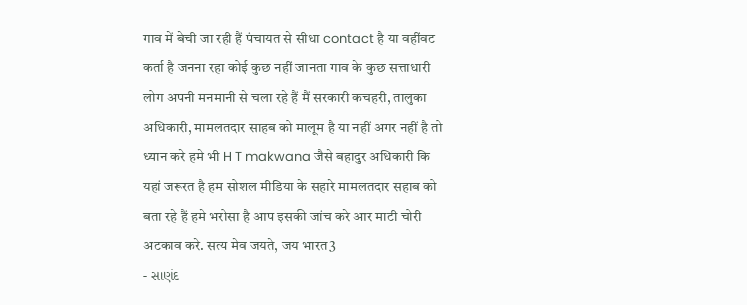गाव में बेची जा रही हैं पंचायत से सीधा contact है या वहींवट कर्ता है जनना रहा कोई कुछ नहीं जानता गाव के कुछ सत्ताधारी लोग अपनी मनमानी से चला रहे हैं मैं सरकारी कचहरी, तालुका अधिकारी, मामलतदार साहब को मालूम है या नहीं अगर नहीं है तो ध्यान करे हमे भी H T makwana जैसे बहादुर अधिकारी कि यहां जरूरत है हम सोशल मीडिया के सहारे मामलतदार सहाब को बता रहे हैं हमे भरोसा है आप इसकी जांच करे आर माटी चोरी अटकाव करे. सत्य मेव जयते, जय भारत3
- સાણંદ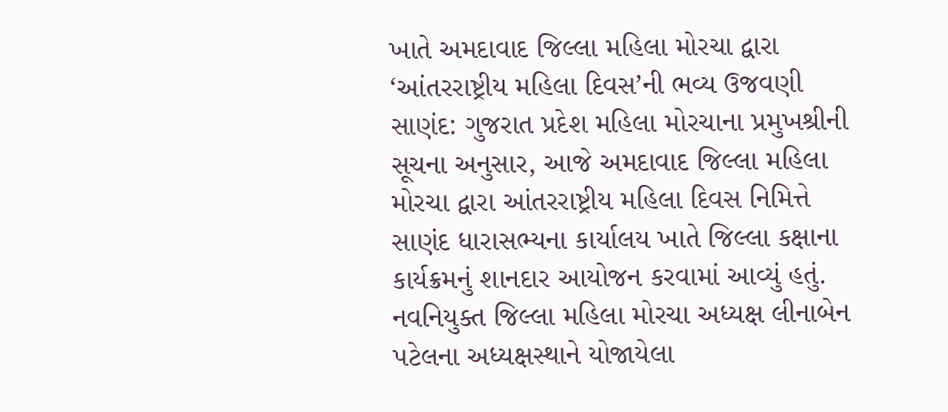ખાતે અમદાવાદ જિલ્લા મહિલા મોરચા દ્વારા ‘આંતરરાષ્ટ્રીય મહિલા દિવસ’ની ભવ્ય ઉજવણી સાણંદ: ગુજરાત પ્રદેશ મહિલા મોરચાના પ્રમુખશ્રીની સૂચના અનુસાર, આજે અમદાવાદ જિલ્લા મહિલા મોરચા દ્વારા આંતરરાષ્ટ્રીય મહિલા દિવસ નિમિત્તે સાણંદ ધારાસભ્યના કાર્યાલય ખાતે જિલ્લા કક્ષાના કાર્યક્રમનું શાનદાર આયોજન કરવામાં આવ્યું હતું. નવનિયુક્ત જિલ્લા મહિલા મોરચા અધ્યક્ષ લીનાબેન પટેલના અધ્યક્ષસ્થાને યોજાયેલા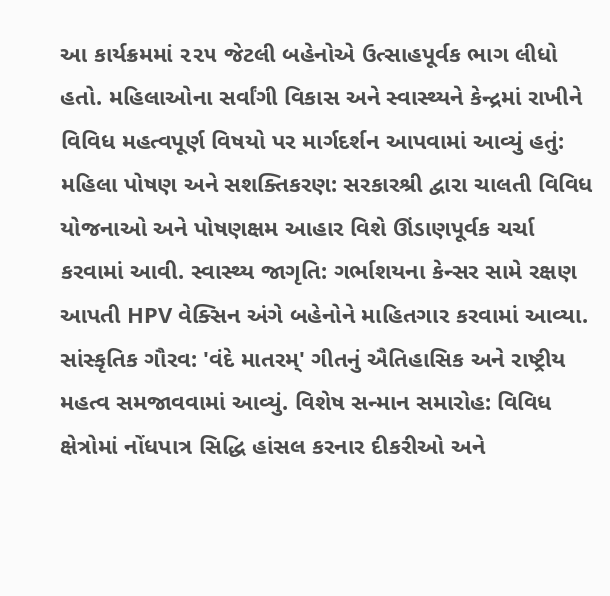આ કાર્યક્રમમાં ૨૨૫ જેટલી બહેનોએ ઉત્સાહપૂર્વક ભાગ લીધો હતો. મહિલાઓના સર્વાંગી વિકાસ અને સ્વાસ્થ્યને કેન્દ્રમાં રાખીને વિવિધ મહત્વપૂર્ણ વિષયો પર માર્ગદર્શન આપવામાં આવ્યું હતું: મહિલા પોષણ અને સશક્તિકરણ: સરકારશ્રી દ્વારા ચાલતી વિવિધ યોજનાઓ અને પોષણક્ષમ આહાર વિશે ઊંડાણપૂર્વક ચર્ચા કરવામાં આવી. સ્વાસ્થ્ય જાગૃતિ: ગર્ભાશયના કેન્સર સામે રક્ષણ આપતી HPV વેક્સિન અંગે બહેનોને માહિતગાર કરવામાં આવ્યા. સાંસ્કૃતિક ગૌરવ: 'વંદે માતરમ્' ગીતનું ઐતિહાસિક અને રાષ્ટ્રીય મહત્વ સમજાવવામાં આવ્યું. વિશેષ સન્માન સમારોહ: વિવિધ ક્ષેત્રોમાં નોંધપાત્ર સિદ્ધિ હાંસલ કરનાર દીકરીઓ અને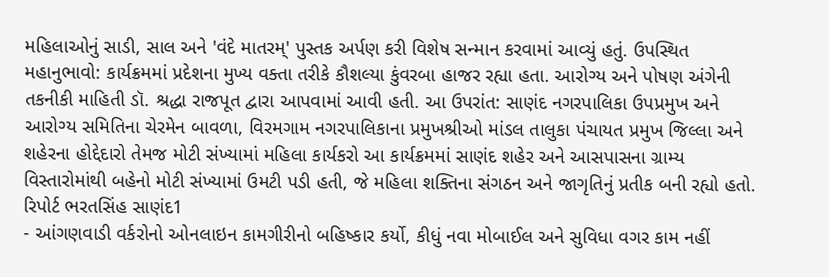મહિલાઓનું સાડી, સાલ અને 'વંદે માતરમ્' પુસ્તક અર્પણ કરી વિશેષ સન્માન કરવામાં આવ્યું હતું. ઉપસ્થિત મહાનુભાવો: કાર્યક્રમમાં પ્રદેશના મુખ્ય વક્તા તરીકે કૌશલ્યા કુંવરબા હાજર રહ્યા હતા. આરોગ્ય અને પોષણ અંગેની તકનીકી માહિતી ડૉ. શ્રદ્ધા રાજપૂત દ્વારા આપવામાં આવી હતી. આ ઉપરાંત: સાણંદ નગરપાલિકા ઉપપ્રમુખ અને આરોગ્ય સમિતિના ચેરમેન બાવળા, વિરમગામ નગરપાલિકાના પ્રમુખશ્રીઓ માંડલ તાલુકા પંચાયત પ્રમુખ જિલ્લા અને શહેરના હોદ્દેદારો તેમજ મોટી સંખ્યામાં મહિલા કાર્યકરો આ કાર્યક્રમમાં સાણંદ શહેર અને આસપાસના ગ્રામ્ય વિસ્તારોમાંથી બહેનો મોટી સંખ્યામાં ઉમટી પડી હતી, જે મહિલા શક્તિના સંગઠન અને જાગૃતિનું પ્રતીક બની રહ્યો હતો. રિપોર્ટ ભરતસિંહ સાણંદ1
- આંગણવાડી વર્કરોનો ઓનલાઇન કામગીરીનો બહિષ્કાર કર્યો, કીધું નવા મોબાઈલ અને સુવિધા વગર કામ નહીં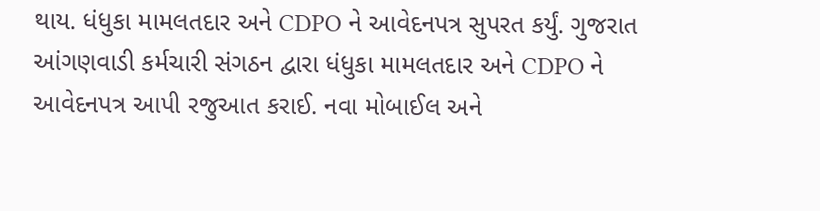થાય. ધંધુકા મામલતદાર અને CDPO ને આવેદનપત્ર સુપરત કર્યું. ગુજરાત આંગણવાડી કર્મચારી સંગઠન દ્વારા ધંધુકા મામલતદાર અને CDPO ને આવેદનપત્ર આપી રજુઆત કરાઈ. નવા મોબાઈલ અને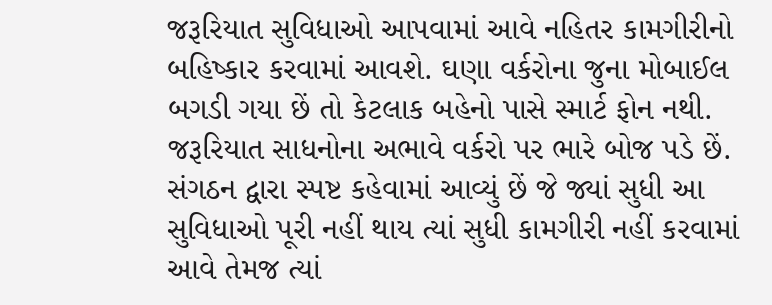જરૂરિયાત સુવિધાઓ આપવામાં આવે નહિતર કામગીરીનો બહિષ્કાર કરવામાં આવશે. ઘણા વર્કરોના જુના મોબાઈલ બગડી ગયા છેં તો કેટલાક બહેનો પાસે સ્માર્ટ ફોન નથી. જરૂરિયાત સાધનોના અભાવે વર્કરો પર ભારે બોજ પડે છેં. સંગઠન દ્વારા સ્પષ્ટ કહેવામાં આવ્યું છેં જે જ્યાં સુધી આ સુવિધાઓ પૂરી નહીં થાય ત્યાં સુધી કામગીરી નહીં કરવામાં આવે તેમજ ત્યાં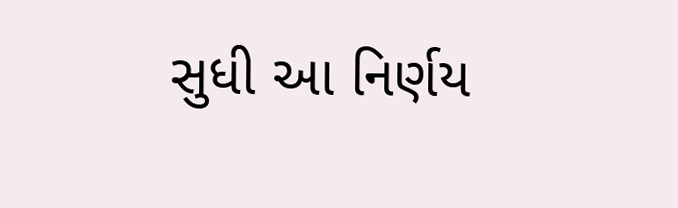સુધી આ નિર્ણય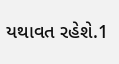યથાવત રહેશે.1